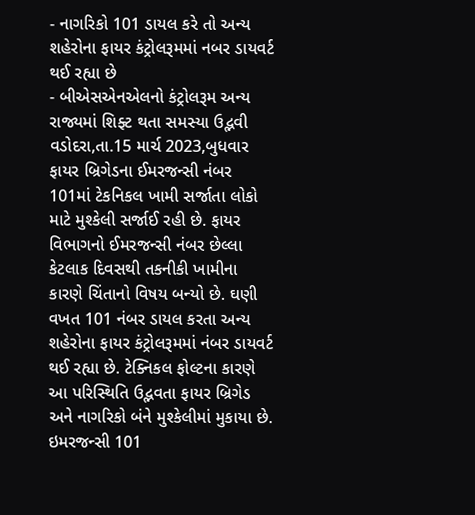- નાગરિકો 101 ડાયલ કરે તો અન્ય શહેરોના ફાયર કંટ્રોલરૂમમાં નબર ડાયવર્ટ થઈ રહ્યા છે
- બીએસએનએલનો કંટ્રોલરૂમ અન્ય રાજ્યમાં શિફ્ટ થતા સમસ્યા ઉદ્ભવી
વડોદરા,તા.15 માર્ચ 2023,બુધવાર
ફાયર બ્રિગેડના ઈમરજન્સી નંબર 101માં ટેકનિકલ ખામી સર્જાતા લોકો માટે મુશ્કેલી સર્જાઈ રહી છે. ફાયર વિભાગનો ઈમરજન્સી નંબર છેલ્લા કેટલાક દિવસથી તકનીકી ખામીના કારણે ચિંતાનો વિષય બન્યો છે. ઘણી વખત 101 નંબર ડાયલ કરતા અન્ય શહેરોના ફાયર કંટ્રોલરૂમમાં નંબર ડાયવર્ટ થઈ રહ્યા છે. ટેક્નિકલ ફોલ્ટના કારણે આ પરિસ્થિતિ ઉદ્ભવતા ફાયર બ્રિગેડ અને નાગરિકો બંને મુશ્કેલીમાં મુકાયા છે.
ઇમરજન્સી 101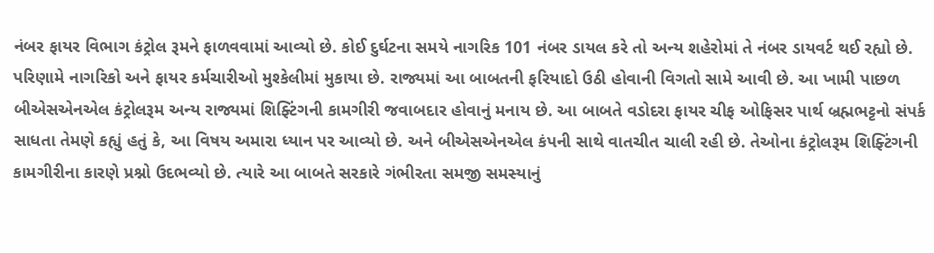નંબર ફાયર વિભાગ કંટ્રોલ રૂમને ફાળવવામાં આવ્યો છે. કોઈ દુર્ઘટના સમયે નાગરિક 101 નંબર ડાયલ કરે તો અન્ય શહેરોમાં તે નંબર ડાયવર્ટ થઈ રહ્યો છે. પરિણામે નાગરિકો અને ફાયર કર્મચારીઓ મુશ્કેલીમાં મુકાયા છે. રાજ્યમાં આ બાબતની ફરિયાદો ઉઠી હોવાની વિગતો સામે આવી છે. આ ખામી પાછળ બીએસએનએલ કંટ્રોલરૂમ અન્ય રાજ્યમાં શિફ્ટિંગની કામગીરી જવાબદાર હોવાનું મનાય છે. આ બાબતે વડોદરા ફાયર ચીફ ઓફિસર પાર્થ બ્રહ્મભટ્ટનો સંપર્ક સાધતા તેમણે કહ્યું હતું કે, આ વિષય અમારા ધ્યાન પર આવ્યો છે. અને બીએસએનએલ કંપની સાથે વાતચીત ચાલી રહી છે. તેઓના કંટ્રોલરૂમ શિફ્ટિંગની કામગીરીના કારણે પ્રશ્નો ઉદભવ્યો છે. ત્યારે આ બાબતે સરકારે ગંભીરતા સમજી સમસ્યાનું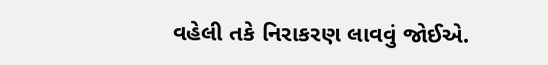વહેલી તકે નિરાકરણ લાવવું જોઈએ.